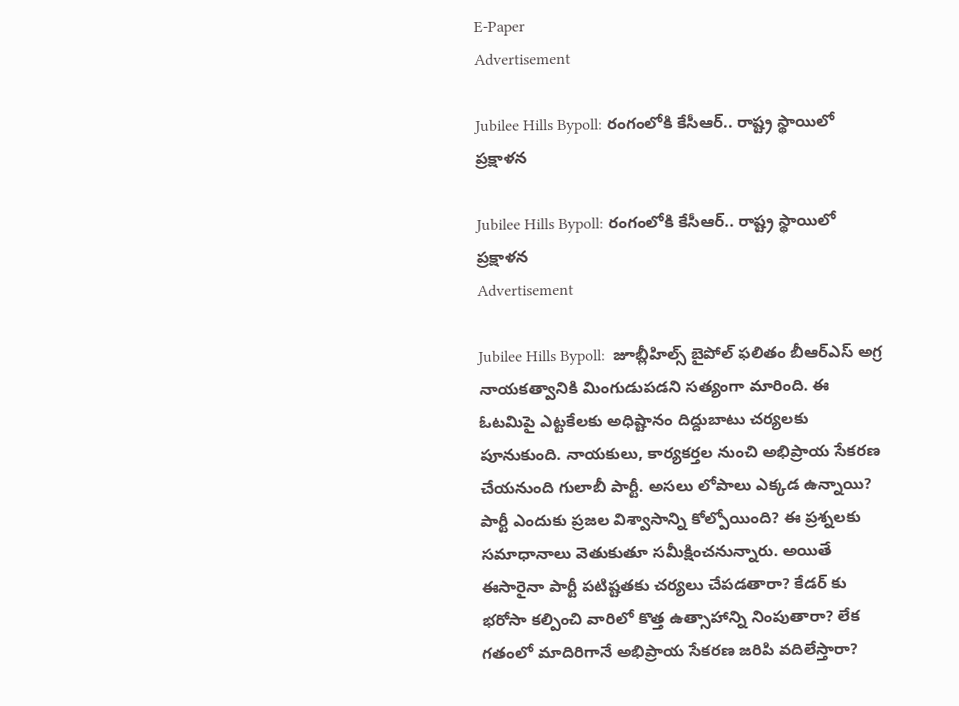E-Paper
Advertisement

Jubilee Hills Bypoll: రంగంలోకి కేసీఆర్.. రాష్ట్ర స్థాయిలో ప్రక్షాళన

Jubilee Hills Bypoll: రంగంలోకి కేసీఆర్.. రాష్ట్ర స్థాయిలో ప్రక్షాళన
Advertisement

Jubilee Hills Bypoll:  జూబ్లీహిల్స్ బైపోల్‌ ఫలితం బీఆర్‌ఎస్ అగ్ర నాయకత్వానికి మింగుడుపడని సత్యంగా మారింది. ఈ ఓటమిపై ఎట్టకేలకు అధిష్టానం దిద్దుబాటు చర్యలకు పూనుకుంది. నాయకులు, కార్యకర్తల నుంచి అభిప్రాయ సేకరణ చేయనుంది గులాబీ పార్టీ. అసలు లోపాలు ఎక్కడ ఉన్నాయి? పార్టీ ఎందుకు ప్రజల విశ్వాసాన్ని కోల్పోయింది? ఈ ప్రశ్నలకు సమాధానాలు వెతుకుతూ సమీక్షించనున్నారు. అయితే ఈసారైనా పార్టీ పటిష్టతకు చర్యలు చేపడతారా? కేడర్ కు భరోసా కల్పించి వారిలో కొత్త ఉత్సాహాన్ని నింపుతారా? లేక గతంలో మాదిరిగానే అభిప్రాయ సేకరణ జరిపి వదిలేస్తారా?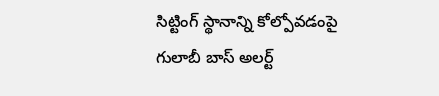సిట్టింగ్ స్థానాన్ని కోల్పోవడంపై గులాబీ బాస్ అలర్ట్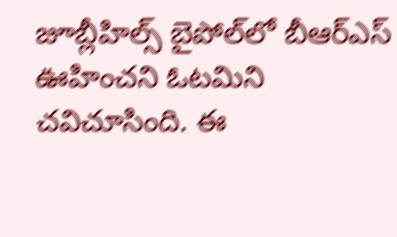జూబ్లీహిల్స్ బైపోల్‌లో బీఆర్ఎస్‌ ఊహించని ఓటమిని చవిచూసింది. ఈ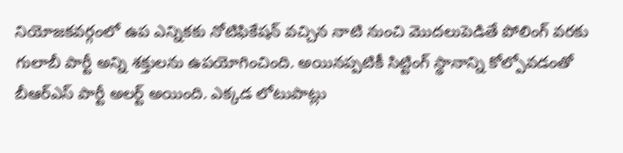నియోజకవర్గంలో ఉప ఎన్నికకు నోటిఫికేషన్ వచ్చిన నాటి నుంచి మొదలుపెడితే పోలింగ్ వరకు గులాబీ పార్టీ అన్ని శక్తులను ఉపయోగించింది. అయినప్పటికీ సిట్టింగ్ స్థానాన్ని కోల్పోవడంతో బీఆర్ఎస్ పార్టీ అలర్ట్ అయింది. ఎక్కడ లోటుపాట్లు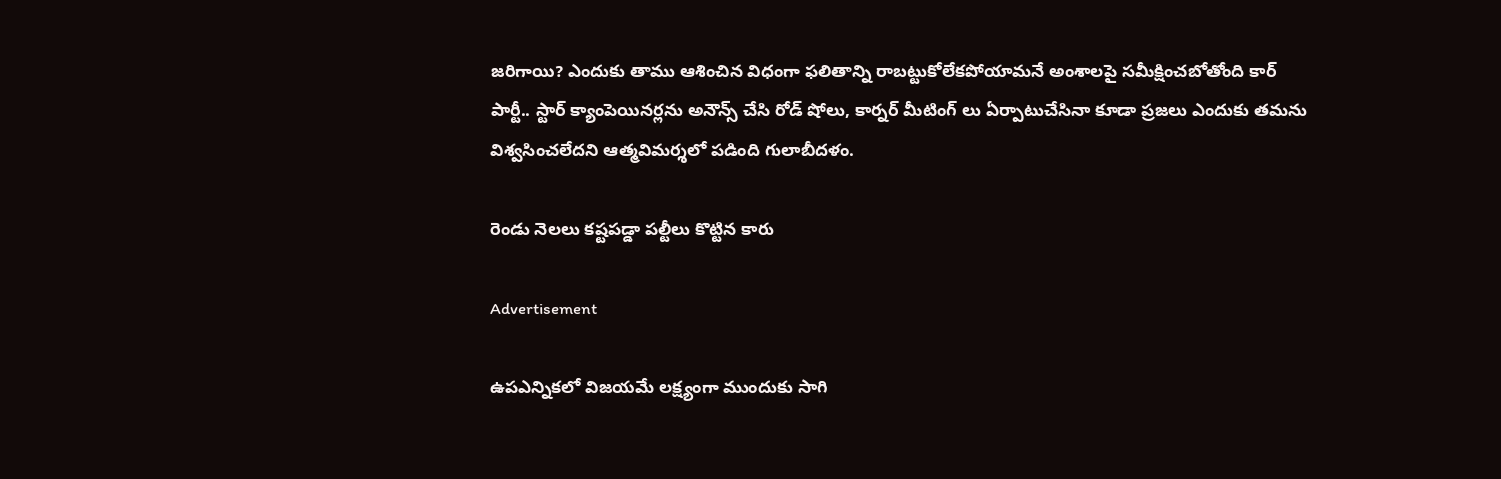జరిగాయి? ఎందుకు తాము ఆశించిన విధంగా ఫలితాన్ని రాబట్టుకోలేకపోయామనే అంశాలపై సమీక్షించబోతోంది కార్ పార్టీ.. స్టార్ క్యాంపెయినర్లను అనౌన్స్ చేసి రోడ్ షోలు, కార్నర్ మీటింగ్ లు ఏర్పాటుచేసినా కూడా ప్రజలు ఎందుకు తమను విశ్వసించలేదని ఆత్మవిమర్శలో పడింది గులాబీదళం.

రెండు నెలలు కష్టపడ్డా పల్టీలు కొట్టిన కారు

Advertisement

ఉపఎన్నికలో విజయమే లక్ష్యంగా ముందుకు సాగి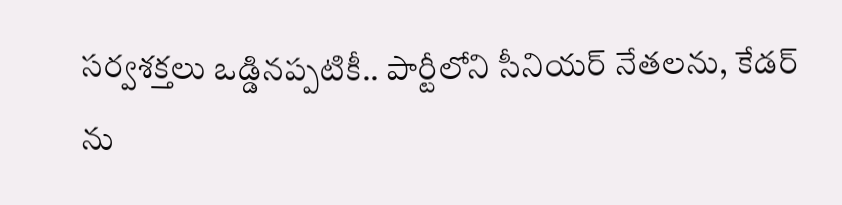సర్వశక్తలు ఒడ్డినప్పటికీ.. పార్టీలోని సీనియర్ నేతలను, కేడర్ ను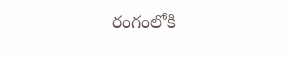రంగంలోకి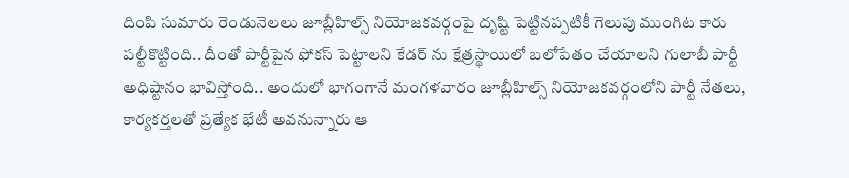దింపి సుమారు రెండునెలలు జూబ్లీహిల్స్ నియోజకవర్గంపై దృష్టి పెట్టినప్పటికీ గెలుపు ముంగిట కారు పల్టీకొట్టింది.. దీంతో పార్టీపైన ఫోకస్ పెట్టాలని కేడర్ ను క్షేత్రస్థాయిలో బలోపేతం చేయాలని గులాబీ పార్టీ అధిష్టానం భావిస్తోంది.. అందులో భాగంగానే మంగళవారం జూబ్లీహిల్స్ నియోజకవర్గంలోని పార్టీ నేతలు, కార్యకర్తలతో ప్రత్యేక భేటీ అవనున్నారు ఆ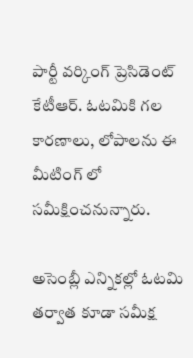పార్టీ వర్కింగ్ ప్రెసిడెంట్ కేటీఆర్. ఓటమికి గల కారణాలు, లోపాలను ఈ మీటింగ్ లో సమీక్షించనున్నారు.

అసెంబ్లీ ఎన్నికల్లో ఓటమి తర్వాత కూడా సమీక్ష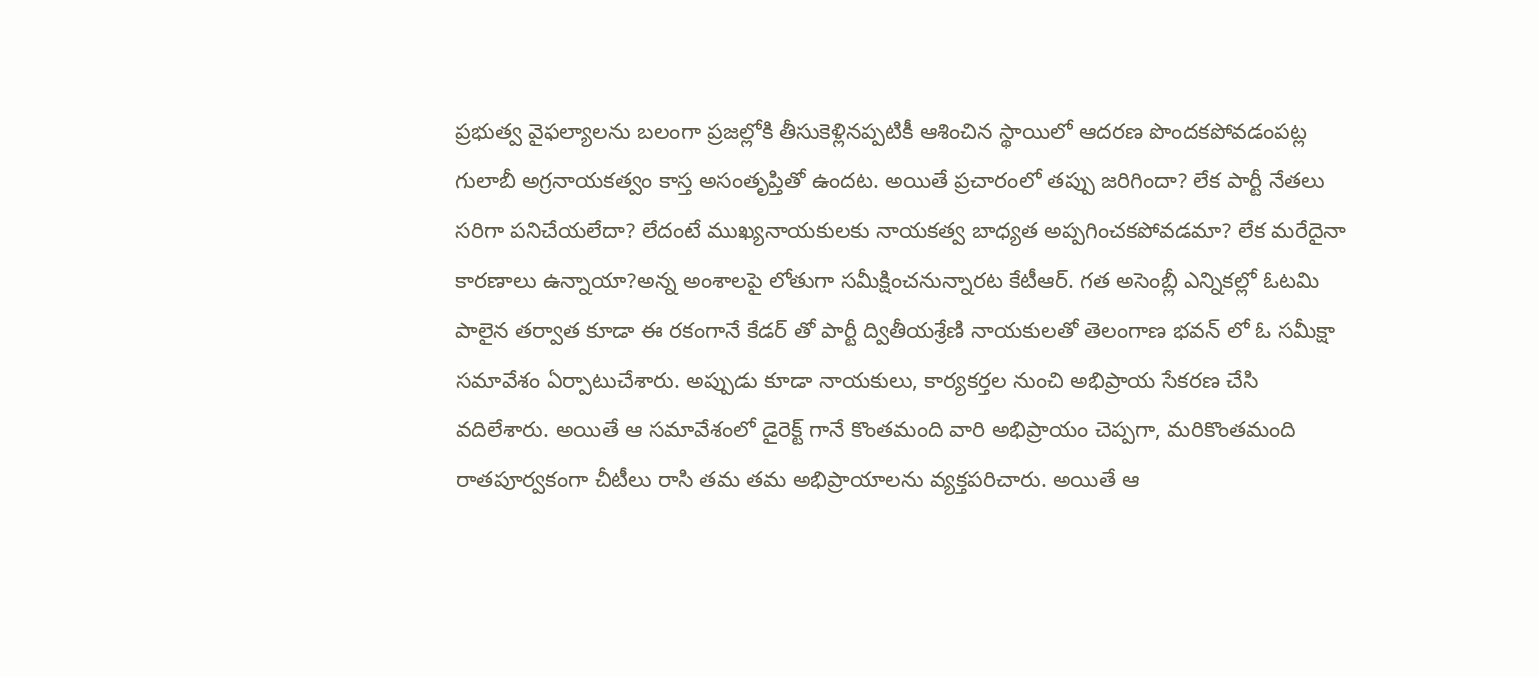ప్రభుత్వ వైఫల్యాలను బలంగా ప్రజల్లోకి తీసుకెళ్లినప్పటికీ ఆశించిన స్థాయిలో ఆదరణ పొందకపోవడంపట్ల గులాబీ అగ్రనాయకత్వం కాస్త అసంతృప్తితో ఉందట. అయితే ప్రచారంలో తప్పు జరిగిందా? లేక పార్టీ నేతలు సరిగా పనిచేయలేదా? లేదంటే ముఖ్యనాయకులకు నాయకత్వ బాధ్యత అప్పగించకపోవడమా? లేక మరేదైనా కారణాలు ఉన్నాయా?అన్న అంశాలపై లోతుగా సమీక్షించనున్నారట కేటీఆర్. గత అసెంబ్లీ ఎన్నికల్లో ఓటమి పాలైన తర్వాత కూడా ఈ రకంగానే కేడర్ తో పార్టీ ద్వితీయశ్రేణి నాయకులతో తెలంగాణ భవన్ లో ఓ సమీక్షా సమావేశం ఏర్పాటుచేశారు. అప్పుడు కూడా నాయకులు, కార్యకర్తల నుంచి అభిప్రాయ సేకరణ చేసి వదిలేశారు. అయితే ఆ సమావేశంలో డైరెక్ట్ గానే కొంతమంది వారి అభిప్రాయం చెప్పగా, మరికొంతమంది రాతపూర్వకంగా చీటీలు రాసి తమ తమ అభిప్రాయాలను వ్యక్తపరిచారు. అయితే ఆ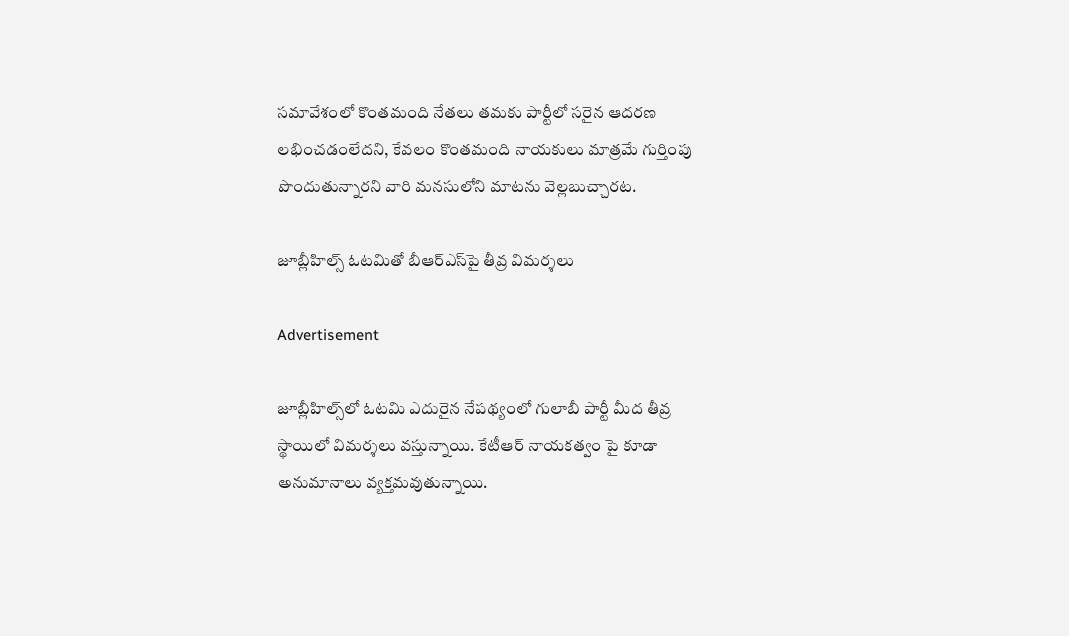సమావేశంలో కొంతమంది నేతలు తమకు పార్టీలో సరైన ఆదరణ లభించడంలేదని, కేవలం కొంతమంది నాయకులు మాత్రమే గుర్తింపు పొందుతున్నారని వారి మనసులోని మాటను వెల్లబుచ్చారట.

జూబ్లీహిల్స్ ఓటమితో బీఆర్ఎస్‌పై తీవ్ర విమర్శలు

Advertisement

జూబ్లీహిల్స్‌లో ఓటమి ఎదురైన నేపథ్యంలో గులాబీ పార్టీ మీద తీవ్ర స్థాయిలో విమర్శలు వస్తున్నాయి. కేటీఆర్ నాయకత్వం పై కూడా అనుమానాలు వ్యక్తమవుతున్నాయి.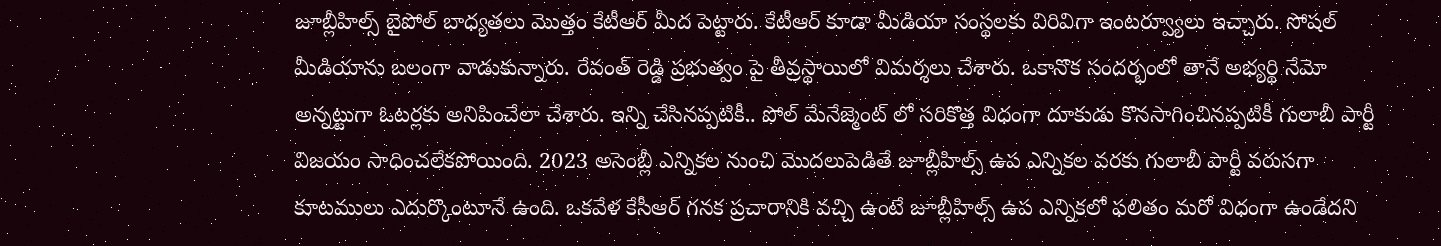జూబ్లీహిల్స్ బైపోల్ బాధ్యతలు మొత్తం కేటీఆర్ మీద పెట్టారు. కేటీఆర్ కూడా మీడియా సంస్థలకు విరివిగా ఇంటర్వ్యూలు ఇచ్చారు. సోషల్ మీడియాను బలంగా వాడుకున్నారు. రేవంత్ రెడ్డి ప్రభుత్వం పై తీవ్రస్థాయిలో విమర్శలు చేశారు. ఒకానొక సందర్భంలో తానే అభ్యర్థి నేమో అన్నట్టుగా ఓటర్లకు అనిపించేలా చేశారు. ఇన్ని చేసినప్పటికీ.. పోల్ మేనేజ్మెంట్ లో సరికొత్త విధంగా దూకుడు కొనసాగించినప్పటికీ గులాబీ పార్టీ విజయం సాధించలేకపోయింది. 2023 అసెంబ్లీ ఎన్నికల నుంచి మొదలుపెడితే జూబ్లీహిల్స్ ఉప ఎన్నికల వరకు గులాబీ పార్టీ వరుసగా కూటములు ఎదుర్కొంటూనే ఉంది. ఒకవేళ కేసీఆర్ గనక ప్రచారానికి వచ్చి ఉంటే జూబ్లీహిల్స్ ఉప ఎన్నికలో ఫలితం మరో విధంగా ఉండేదని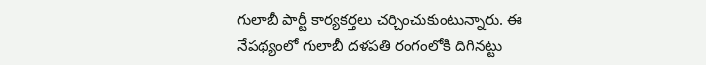గులాబీ పార్టీ కార్యకర్తలు చర్చించుకుంటున్నారు. ఈ నేపథ్యంలో గులాబీ దళపతి రంగంలోకి దిగినట్టు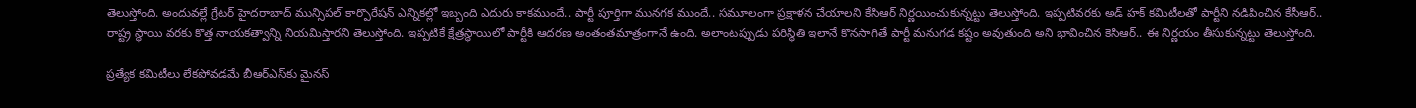తెలుస్తోంది. అందువల్లే గ్రేటర్ హైదరాబాద్ మున్సిపల్ కార్పొరేషన్ ఎన్నికల్లో ఇబ్బంది ఎదురు కాకముందే.. పార్టీ పూర్తిగా మునగక ముందే.. సమూలంగా ప్రక్షాళన చేయాలని కేసిఆర్ నిర్ణయించుకున్నట్టు తెలుస్తోంది. ఇప్పటివరకు అడ్ హక్ కమిటీలతో పార్టీని నడిపించిన కేసీఆర్.. రాష్ట్ర స్థాయి వరకు కొత్త నాయకత్వాన్ని నియమిస్తారని తెలుస్తోంది. ఇప్పటికే క్షేత్రస్థాయిలో పార్టీకి ఆదరణ అంతంతమాత్రంగానే ఉంది. అలాంటప్పుడు పరిస్థితి ఇలానే కొనసాగితే పార్టీ మనుగడ కష్టం అవుతుంది అని భావించిన కెసిఆర్.. ఈ నిర్ణయం తీసుకున్నట్టు తెలుస్తోంది.

ప్రత్యేక కమిటీలు లేకపోవడమే బీఆర్ఎస్‌కు మైనస్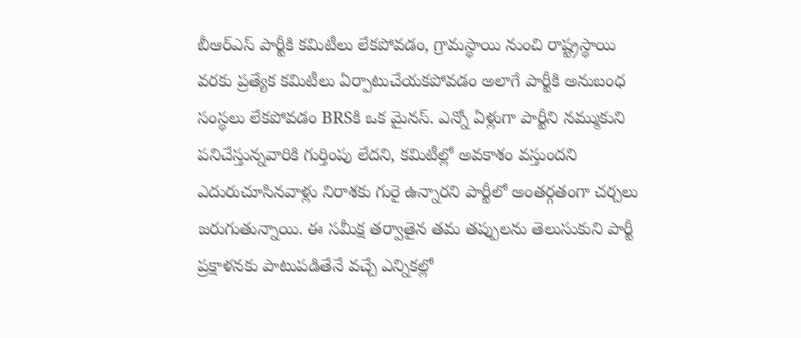బీఆర్ఎస్ పార్టీకి కమిటీలు లేకపోవడం, గ్రామస్థాయి నుంచి రాష్ట్రస్థాయి వరకు ప్రత్యేక కమిటీలు ఏర్పాటుచేయకపోవడం అలాగే పార్టీకి అనుబంధ సంస్థలు లేకపోవడం BRSకి ఒక మైనస్. ఎన్నో ఏళ్లుగా పార్టీని నమ్ముకుని పనిచేస్తున్నవారికి గుర్తింపు లేదని, కమిటీల్లో అవకాశం వస్తుందని ఎదురుచూసినవాళ్లు నిరాశకు గురై ఉన్నారని పార్టీలో అంతర్గతంగా చర్చలు జరుగుతున్నాయి. ఈ సమీక్ష తర్వాతైన తమ తప్పులను తెలుసుకుని పార్టీ ప్రక్షాళనకు పాటుపడితేనే వచ్చే ఎన్నికల్లో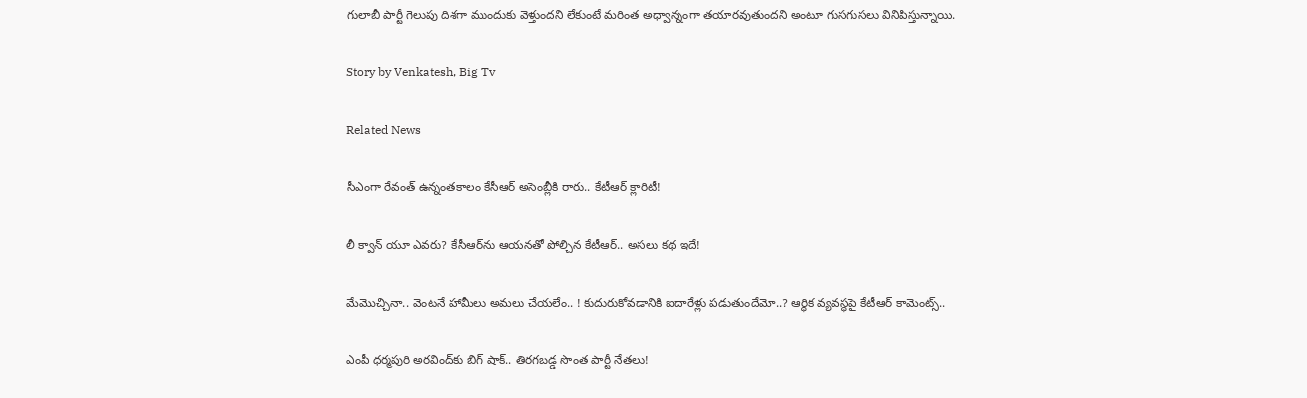గులాబీ పార్టీ గెలుపు దిశగా ముందుకు వెళ్తుందని లేకుంటే మరింత అధ్వాన్నంగా తయారవుతుందని అంటూ గుసగుసలు వినిపిస్తున్నాయి.

Story by Venkatesh, Big Tv

Related News

సీఎంగా రేవంత్ ఉన్నంతకాలం కేసీఆర్ అసెంబ్లీకి రారు.. కేటీఆర్ క్లారిటీ!

లీ క్వాన్ యూ ఎవరు? కేసీఆర్‌ను ఆయనతో పోల్చిన కేటీఆర్‌.. అసలు కథ ఇదే!

మేమొచ్చినా.. వెంట‌నే హామీలు అమ‌లు చేయ‌లేం.. ! కుదురుకోవ‌డానికి ఐదారేళ్లు ప‌డుతుందేమో..? ఆర్థిక వ్య‌వ‌స్థ‌పై కేటీఆర్ కామెంట్స్‌..

ఎంపీ ధర్మపురి అరవింద్‌కు బిగ్ షాక్.. తిరగబడ్డ సొంత పార్టీ నేతలు!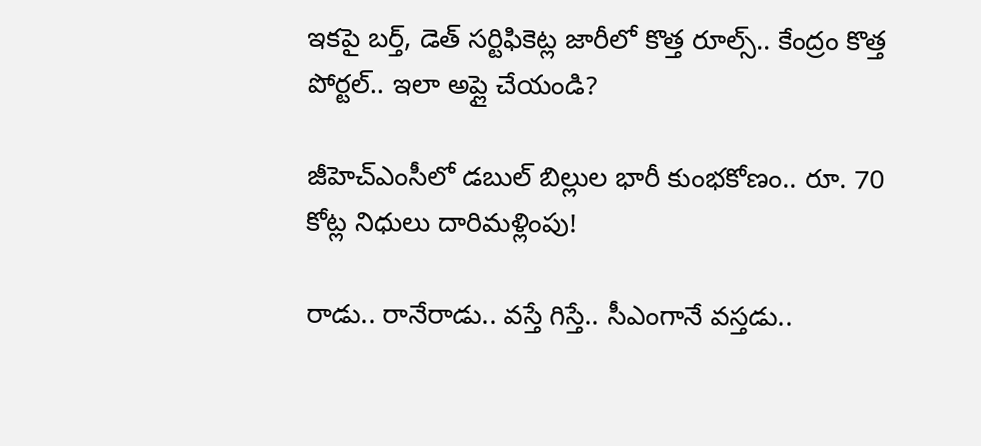ఇకపై బర్త్, డెత్ సర్టిఫికెట్ల జారీలో కొత్త రూల్స్.. కేంద్రం కొత్త పోర్టల్.. ఇలా అప్లై చేయండి?

జీహెచ్‌ఎంసీలో డబుల్ బిల్లుల భారీ కుంభకోణం.. రూ. 70 కోట్ల నిధులు దారిమళ్లింపు!

రాడు.. రానేరాడు.. వస్తే గిస్తే.. సీఎంగానే వ‌స్త‌డు..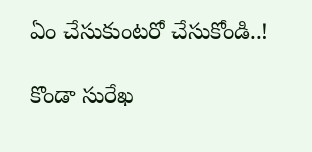ఏం చేసుకుంట‌రో చేసుకోండి..!

కొండా సురేఖ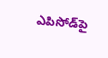ఎపిసోడ్‌పై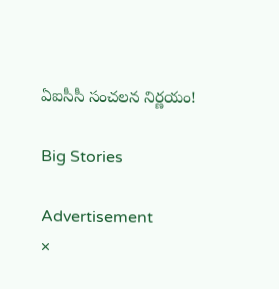ఏఐసీసీ సంచలన నిర్ణయం!

Big Stories

Advertisement
×